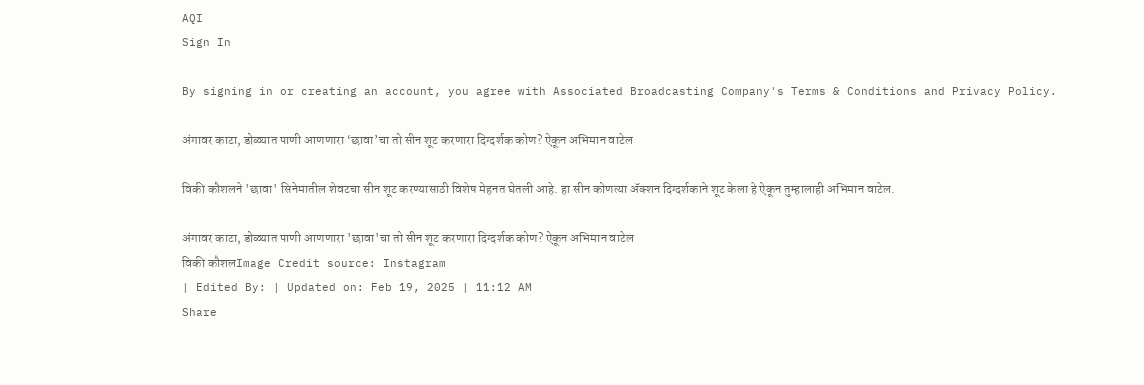AQI
Sign In

By signing in or creating an account, you agree with Associated Broadcasting Company's Terms & Conditions and Privacy Policy.

अंगावर काटा, डोळ्यात पाणी आणणारा ‘छावा’चा तो सीन शूट करणारा दिग्दर्शक कोण? ऐकून अभिमान वाटेल

विकी कौशलने 'छावा' सिनेमातील शेवटचा सीन शूट करण्यासाठी विशेष मेहनत घेतली आहे. हा सीन कोणत्या ॲक्शन दिग्दर्शकाने शूट केला हे ऐकून तुम्हालाही अभिमान वाटेल.

अंगावर काटा, डोळ्यात पाणी आणणारा 'छावा'चा तो सीन शूट करणारा दिग्दर्शक कोण? ऐकून अभिमान वाटेल
विकी कौशलImage Credit source: Instagram
| Edited By: | Updated on: Feb 19, 2025 | 11:12 AM
Share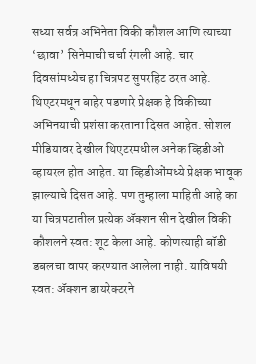सध्या सर्वत्र अभिनेता विकी कौशल आणि त्याच्या ‘छावा’ सिनेमाची चर्चा रंगली आहे. चार दिवसांमध्येच हा चित्रपट सुपरहिट ठरत आहे. थिएटरमधून बाहेर पडणारे प्रेक्षक हे विकीच्या अभिनयाची प्रशंसा करताना दिसत आहेत. सोशल मीडियावर देखील थिएटरमधील अनेक व्हिडीओ व्हायरल होत आहेत. या व्हिडीओंमध्ये प्रेक्षक भावूक झाल्याचे दिसत आहे. पण तुम्हाला माहिती आहे का या चित्रपटातील प्रत्येक ॲक्शन सीन देखील विकी कौशलने स्वत: शूट केला आहे. कोणत्याही बॉडी डबलचा वापर करण्यात आलेला नाही. याविषयी स्वत: ॲक्शन डायरेक्टरने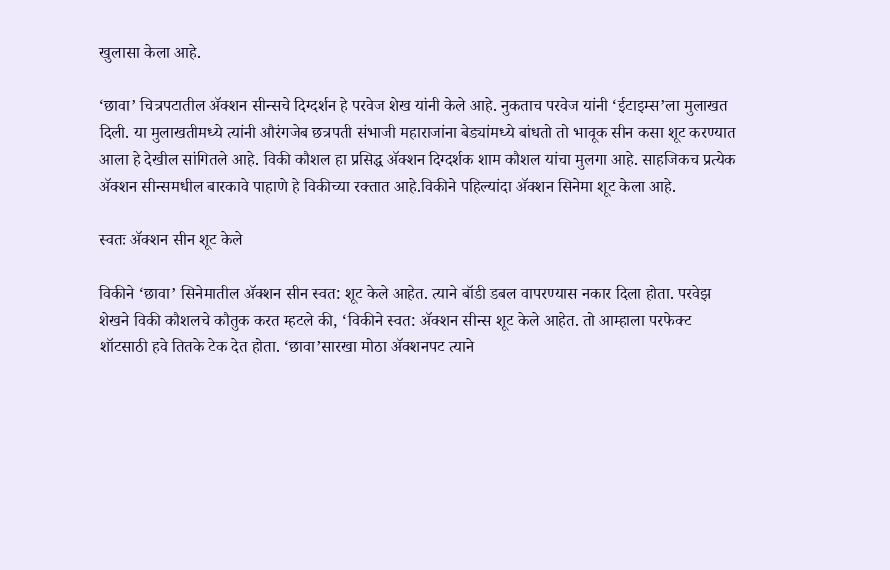खुलासा केला आहे.

‘छावा’ चित्रपटातील ॲक्शन सीन्सचे दिग्दर्शन हे परवेज शेख यांनी केले आहे. नुकताच परवेज यांनी ‘ईटाइम्स’ला मुलाखत दिली. या मुलाखतीमध्ये त्यांनी औरंगजेब छत्रपती संभाजी महाराजांना बेड्यांमध्ये बांधतो तो भावूक सीन कसा शूट करण्यात आला हे देखील सांगितले आहे. विकी कौशल हा प्रसिद्ध ॲक्शन दिग्दर्शक शाम कौशल यांचा मुलगा आहे. साहजिकच प्रत्येक ॲक्शन सीन्समधील बारकावे पाहाणे हे विकीच्या रक्तात आहे.विकीने पहिल्यांदा ॲक्शन सिनेमा शूट केला आहे.

स्वतः ॲक्शन सीन शूट केले

विकीने ‘छावा’ सिनेमातील ॲक्शन सीन स्वत: शूट केले आहेत. त्याने बॉडी डबल वापरण्यास नकार दिला होता. परवेझ शेखने विकी कौशलचे कौतुक करत म्हटले की, ‘विकीने स्वत: ॲक्शन सीन्स शूट केले आहेत. तो आम्हाला परफेक्ट शॉटसाठी हवे तितके टेक देत होता. ‘छावा’सारखा मोठा ॲक्शनपट त्याने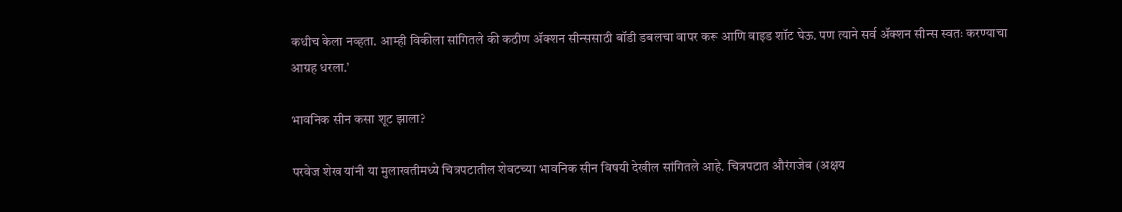कधीच केला नव्हता. आम्ही विकीला सांगितले की कठीण ॲक्शन सीन्ससाठी बॉडी डबलचा वापर करू आणि वाइड शॉट घेऊ. पण त्याने सर्व ॲक्शन सीन्स स्वतः करण्याचा आग्रह धरला.’

भावनिक सीन कसा शूट झाला?

परवेज शेख यांनी या मुलाखतीमध्ये चित्रपटातील शेवटच्या भावनिक सीन विषयी देखील सांगितले आहे. चित्रपटात औरंगजेब (अक्षय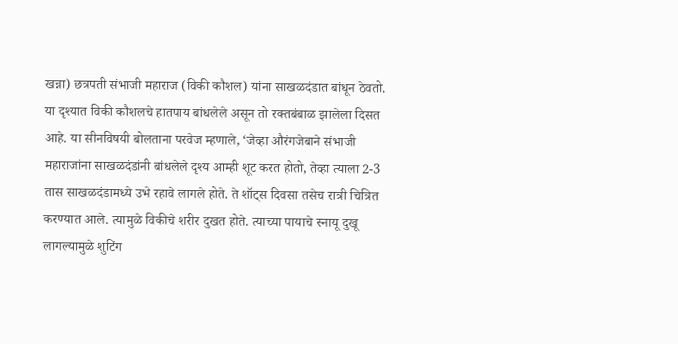खन्ना) छत्रपती संभाजी महाराज (विकी कौशल) यांना साखळदंडात बांधून ठेवतो. या दृश्यात विकी कौशलचे हातपाय बांधलेले असून तो रक्तबंबाळ झालेला दिसत आहे. या सीनविषयी बोलताना परवेज म्हणाले, ‘जेव्हा औरंगजेबाने संभाजी महाराजांना साखळदंडांनी बांधलेले दृश्य आम्ही शूट करत होतो, तेव्हा त्याला 2-3 तास साखळदंडामध्ये उभे रहावे लागले होते. ते शॉट्स दिवसा तसेच रात्री चित्रित करण्यात आले. त्यामुळे विकीचे शरीर दुखत होते. त्याच्या पायाचे स्नायू दुखू लागल्यामुळे शुटिंग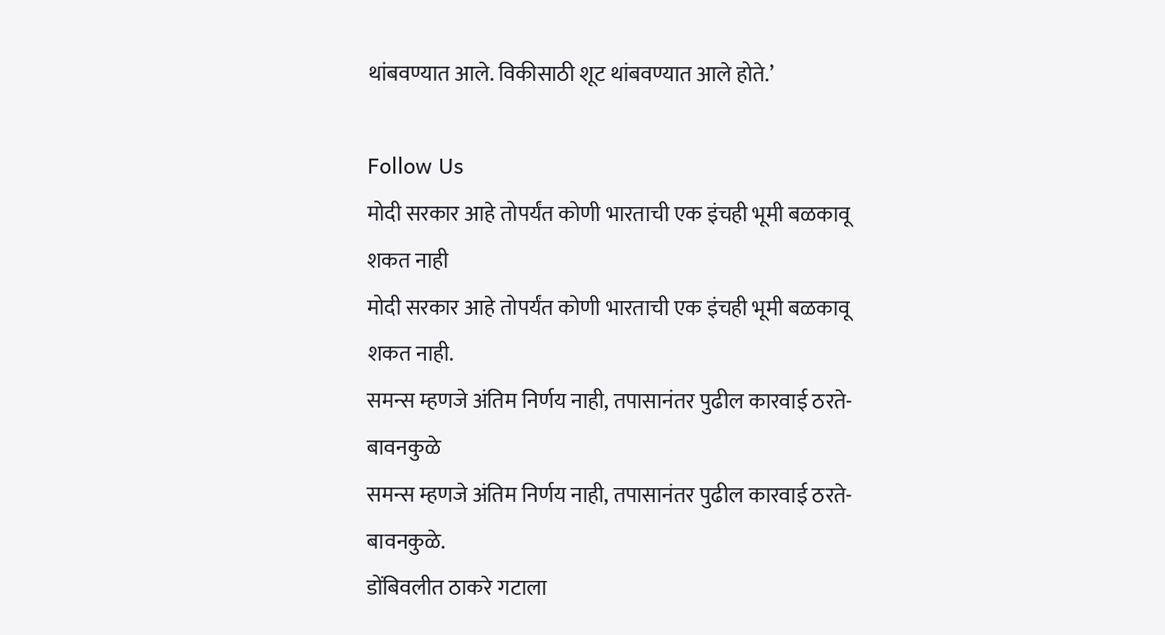थांबवण्यात आले. विकीसाठी शूट थांबवण्यात आले होते.’

Follow Us
मोदी सरकार आहे तोपर्यंत कोणी भारताची एक इंचही भूमी बळकावू शकत नाही
मोदी सरकार आहे तोपर्यंत कोणी भारताची एक इंचही भूमी बळकावू शकत नाही.
समन्स म्हणजे अंतिम निर्णय नाही, तपासानंतर पुढील कारवाई ठरते- बावनकुळे
समन्स म्हणजे अंतिम निर्णय नाही, तपासानंतर पुढील कारवाई ठरते- बावनकुळे.
डोंबिवलीत ठाकरे गटाला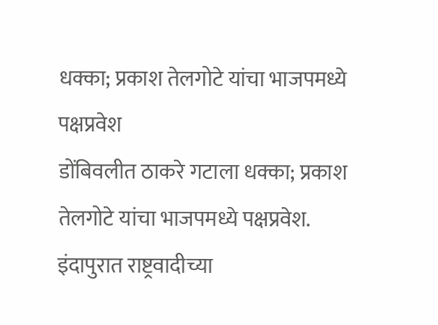धक्का; प्रकाश तेलगोटे यांचा भाजपमध्ये पक्षप्रवेश
डोंबिवलीत ठाकरे गटाला धक्का; प्रकाश तेलगोटे यांचा भाजपमध्ये पक्षप्रवेश.
इंदापुरात राष्ट्रवादीच्या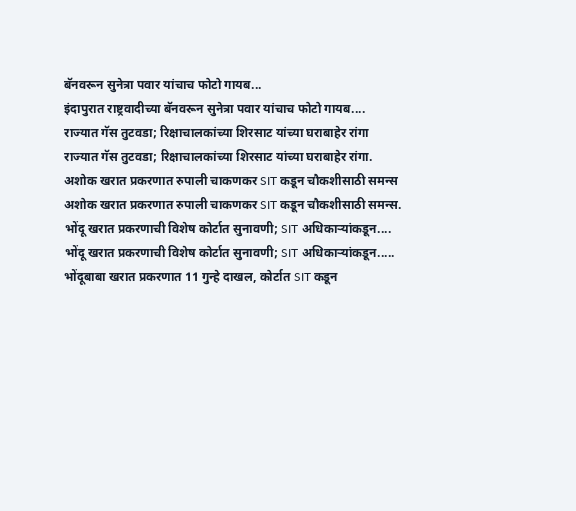बॅनवरून सुनेत्रा पवार यांचाच फोटो गायब...
इंदापुरात राष्ट्रवादीच्या बॅनवरून सुनेत्रा पवार यांचाच फोटो गायब....
राज्यात गॅस तुटवडा; रिक्षाचालकांच्या शिरसाट यांच्या घराबाहेर रांगा
राज्यात गॅस तुटवडा; रिक्षाचालकांच्या शिरसाट यांच्या घराबाहेर रांगा.
अशोक खरात प्रकरणात रुपाली चाकणकर SIT कडून चौकशीसाठी समन्स
अशोक खरात प्रकरणात रुपाली चाकणकर SIT कडून चौकशीसाठी समन्स.
भोंदू खरात प्रकरणाची विशेष कोर्टात सुनावणी; SIT अधिकाऱ्यांकडून....
भोंदू खरात प्रकरणाची विशेष कोर्टात सुनावणी; SIT अधिकाऱ्यांकडून.....
भोंदूबाबा खरात प्रकरणात 11 गुन्हे दाखल, कोर्टात SIT कडून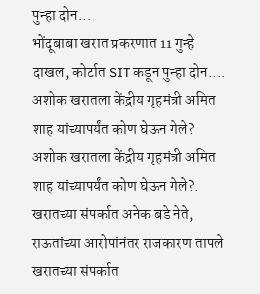पुन्हा दोन...
भोंदूबाबा खरात प्रकरणात 11 गुन्हे दाखल, कोर्टात SIT कडून पुन्हा दोन....
अशोक खरातला केंद्रीय गृहमंत्री अमित शाह यांच्यापर्यंत कोण घेऊन गेले?
अशोक खरातला केंद्रीय गृहमंत्री अमित शाह यांच्यापर्यंत कोण घेऊन गेले?.
खरातच्या संपर्कात अनेक बडे नेते, राऊतांच्या आरोपांनंतर राजकारण तापले
खरातच्या संपर्कात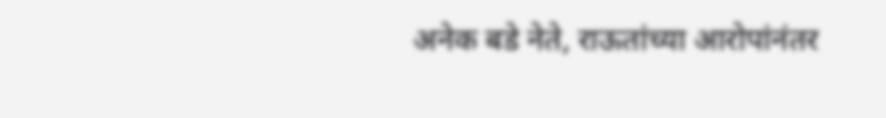अनेक बडे नेते, राऊतांच्या आरोपांनंतर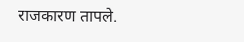राजकारण तापले.